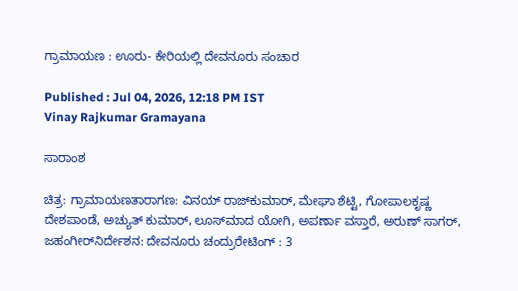ಗ್ರಾಮಾಯಣ : ಊರು- ಕೇರಿಯಲ್ಲಿ ದೇವನೂರು ಸಂಚಾರ

Published : Jul 04, 2026, 12:18 PM IST
Vinay Rajkumar Gramayana

ಸಾರಾಂಶ

ಚಿತ್ರ: ಗ್ರಾಮಾಯಣತಾರಾಗಣ: ವಿನಯ್‌ ರಾಜ್‌ಕುಮಾರ್‌, ಮೇಘಾ ಶೆಟ್ಟಿ, ಗೋಪಾಲಕೃಷ್ಣ ದೇಶಪಾಂಡೆ, ಅಚ್ಯುತ್‌ ಕುಮಾರ್‌, ಲೂಸ್‌ಮಾದ ಯೋಗಿ, ಅಪರ್ಣಾ ವಸ್ತಾರೆ, ಅರುಣ್‌ ಸಾಗರ್‌, ಜಹಂಗೀರ್‌ನಿರ್ದೇಶನ: ದೇವನೂರು ಚಂದ್ರುರೇಟಿಂಗ್‌ : 3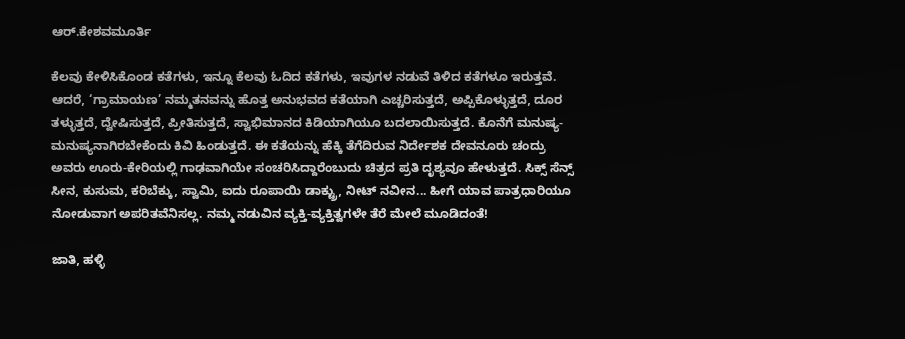ಆರ್‌.ಕೇಶವಮೂರ್ತಿ

ಕೆಲವು ಕೇಳಿಸಿಕೊಂಡ ಕತೆಗಳು, ಇನ್ನೂ ಕೆಲವು ಓದಿದ ಕತೆಗಳು, ಇವುಗಳ ನಡುವೆ ತಿಳಿದ ಕತೆಗಳೂ ಇರುತ್ತವೆ. ಆದರೆ, ‘ಗ್ರಾಮಾಯಣ’ ನಮ್ಮತನವನ್ನು ಹೊತ್ತ ಅನುಭವದ ಕತೆಯಾಗಿ ಎಚ್ಚರಿಸುತ್ತದೆ, ಅಪ್ಪಿಕೊಳ್ಳುತ್ತದೆ, ದೂರ ತಳ್ಳುತ್ತದೆ, ದ್ವೇಷಿಸುತ್ತದೆ, ಪ್ರೀತಿಸುತ್ತದೆ, ಸ್ವಾಭಿಮಾನದ ಕಿಡಿಯಾಗಿಯೂ ಬದಲಾಯಿಸುತ್ತದೆ. ಕೊನೆಗೆ ಮನುಷ್ಯ- ಮನುಷ್ಯನಾಗಿರಬೇಕೆಂದು ಕಿವಿ ಹಿಂಡುತ್ತದೆ. ಈ ಕತೆಯನ್ನು ಹೆಕ್ಕಿ ತೆಗೆದಿರುವ ನಿರ್ದೇಶಕ ದೇವನೂರು ಚಂದ್ರು ಅವರು ಊರು-ಕೇರಿಯಲ್ಲಿ ಗಾಢವಾಗಿಯೇ ಸಂಚರಿಸಿದ್ದಾರೆಂಬುದು ಚಿತ್ರದ ಪ್ರತಿ ದೃಶ್ಯವೂ ಹೇಳುತ್ತದೆ. ಸಿಕ್ಸ್‌ ಸೆನ್ಸ್‌ ಸೀನ, ಕುಸುಮ, ಕರಿಬೆಕ್ಕು, ಸ್ವಾಮಿ, ಐದು ರೂಪಾಯಿ ಡಾಕ್ಟ್ರು, ನೀಟ್‌ ನವೀನ... ಹೀಗೆ ಯಾವ ಪಾತ್ರಧಾರಿಯೂ ನೋಡುವಾಗ ಅಪರಿತವೆನಿಸಲ್ಲ. ನಮ್ಮ ನಡುವಿನ ವ್ಯಕ್ತಿ-ವ್ಯಕ್ತಿತ್ವಗಳೇ ತೆರೆ ಮೇಲೆ ಮೂಡಿದಂತೆ!

ಜಾತಿ, ಹಳ್ಳಿ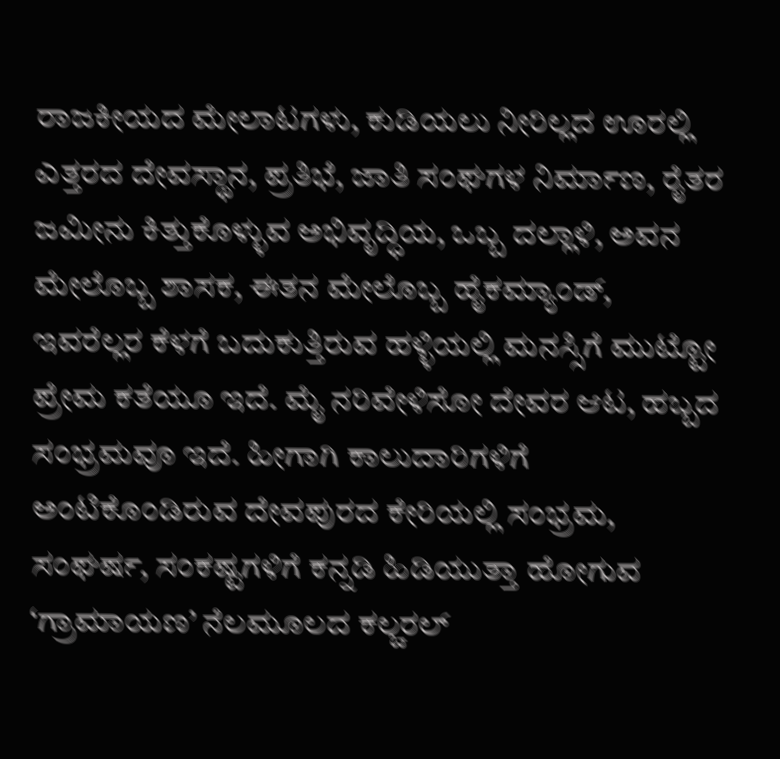ರಾಜಕೀಯದ ಮೇಲಾಟಗಳು, ಕುಡಿಯಲು ನೀರಿಲ್ಲದ ಊರಲ್ಲಿ ಎತ್ತರದ ದೇವಸ್ಥಾನ, ಪ್ರತಿಭೆ, ಜಾತಿ ಸಂಘಗಳ ನಿರ್ಮಾಣ, ರೈತರ ಜಮೀನು ಕಿತ್ತುಕೊಳ್ಳುವ ಅಭಿವೃದ್ಧಿಯ, ಒಬ್ಬ ದಲ್ಲಾಳಿ, ಅವನ ಮೇಲೊಬ್ಬ ಶಾಸಕ, ಈತನ ಮೇಲೊಬ್ಬ ಹೈಕಮ್ಯಾಂಡ್‌, ಇವರೆಲ್ಲರ ಕೆಳಗೆ ಬದುಕುತ್ತಿರುವ ಹಳ್ಳಿಯಲ್ಲಿ ಮನಸ್ಸಿಗೆ ಮುಟ್ಟೋ ಪ್ರೇಮ ಕತೆಯೂ ಇದೆ. ಮೈ ನರಿವೇಳಿಸೋ ದೇವರ ಆಟ, ಹಬ್ಬದ ಸಂಭ್ರಮವೂ ಇದೆ. ಹೀಗಾಗಿ ಕಾಲುದಾರಿಗಳಿಗೆ ಅಂಟಿಕೊಂಡಿರುವ ದೇವಪುರದ ಕೇರಿಯಲ್ಲಿ ಸಂಭ್ರಮ, ಸಂಘರ್ಷ, ಸಂಕಷ್ಟಗಳಿಗೆ ಕನ್ನಡಿ ಹಿಡಿಯುತ್ತಾ ಹೋಗುವ ‘ಗ್ರಾಮಾಯಣ’ ನೆಲಮೂಲದ ಕಲ್ಚರಲ್‌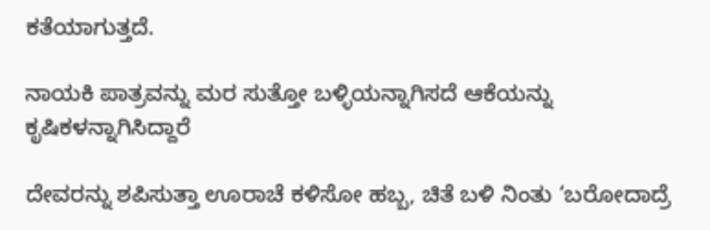ಕತೆಯಾಗುತ್ತದೆ.

ನಾಯಕಿ ಪಾತ್ರವನ್ನು ಮರ ಸುತ್ತೋ ಬಳ್ಳಿಯನ್ನಾಗಿಸದೆ ಆಕೆಯನ್ನು ಕೃಷಿಕಳನ್ನಾಗಿಸಿದ್ದಾರೆ

ದೇವರನ್ನು ಶಪಿಸುತ್ತಾ ಊರಾಚೆ ಕಳಿಸೋ ಹಬ್ಬ, ಚಿತೆ ಬಳಿ ನಿಂತು ‘ಬರೋದಾದ್ರೆ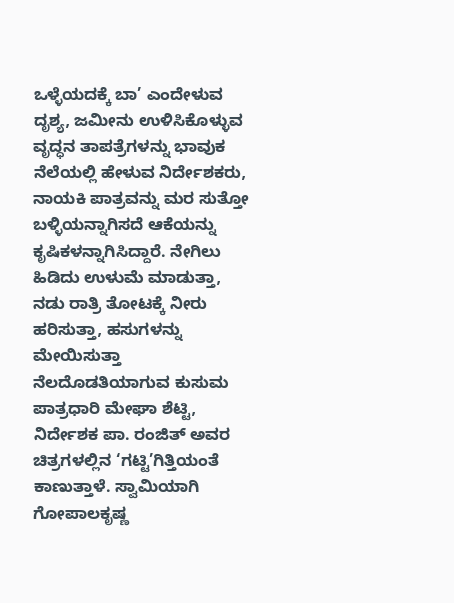ಒಳ್ಳೆಯದಕ್ಕೆ ಬಾ’ ಎಂದೇಳುವ ದೃಶ್ಯ, ಜಮೀನು ಉಳಿಸಿಕೊಳ್ಳುವ ವೃದ್ಧನ ತಾಪತ್ರೆಗಳನ್ನು ಭಾವುಕ ನೆಲೆಯಲ್ಲಿ ಹೇಳುವ ನಿರ್ದೇಶಕರು, ನಾಯಕಿ ಪಾತ್ರವನ್ನು ಮರ ಸುತ್ತೋ ಬಳ್ಳಿಯನ್ನಾಗಿಸದೆ ಆಕೆಯನ್ನು ಕೃಷಿಕಳನ್ನಾಗಿಸಿದ್ದಾರೆ. ನೇಗಿಲು ಹಿಡಿದು ಉಳುಮೆ ಮಾಡುತ್ತಾ, ನಡು ರಾತ್ರಿ ತೋಟಕ್ಕೆ ನೀರು ಹರಿಸುತ್ತಾ, ಹಸುಗಳನ್ನು ಮೇಯಿಸುತ್ತಾ ನೆಲದೊಡತಿಯಾಗುವ ಕುಸುಮ ಪಾತ್ರಧಾರಿ ಮೇಘಾ ಶೆಟ್ಟಿ, ನಿರ್ದೇಶಕ ಪಾ. ರಂಜಿತ್‌ ಅವರ ಚಿತ್ರಗಳಲ್ಲಿನ ‘ಗಟ್ಟಿ’ಗಿತ್ತಿಯಂತೆ ಕಾಣುತ್ತಾಳೆ. ಸ್ವಾಮಿಯಾಗಿ ಗೋಪಾಲಕೃಷ್ಣ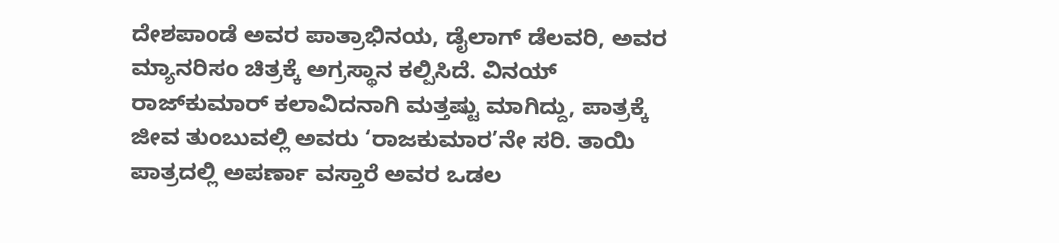ದೇಶಪಾಂಡೆ ಅವರ ಪಾತ್ರಾಭಿನಯ, ಡೈಲಾಗ್‌ ಡೆಲವರಿ, ಅವರ ಮ್ಯಾನರಿಸಂ ಚಿತ್ರಕ್ಕೆ ಅಗ್ರಸ್ಥಾನ ಕಲ್ಪಿಸಿದೆ. ವಿನಯ್‌ ರಾಜ್‌ಕುಮಾರ್‌ ಕಲಾವಿದನಾಗಿ ಮತ್ತಷ್ಟು ಮಾಗಿದ್ದು, ಪಾತ್ರಕ್ಕೆ ಜೀವ ತುಂಬುವಲ್ಲಿ ಅವರು ‘ರಾಜಕುಮಾರ’ನೇ ಸರಿ. ತಾಯಿ ಪಾತ್ರದಲ್ಲಿ ಅಪರ್ಣಾ ವಸ್ತಾರೆ ಅವರ ಒಡಲ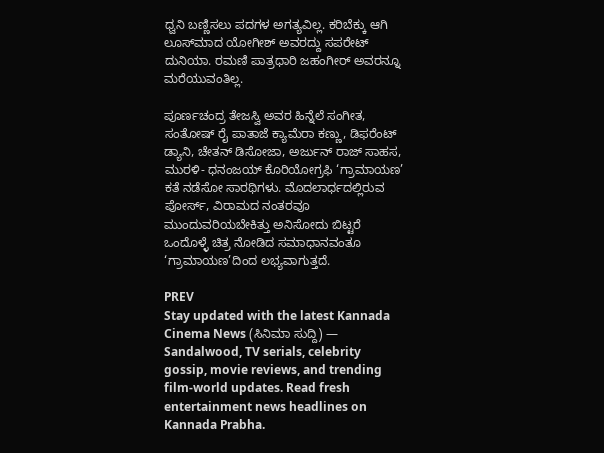ಧ್ವನಿ ಬಣ್ಣಿಸಲು ಪದಗಳ ಅಗತ್ಯವಿಲ್ಲ. ಕರಿಬೆಕ್ಕು ಆಗಿ ಲೂಸ್‌ಮಾದ ಯೋಗೀಶ್ ಅವರದ್ದು ಸಪರೇಟ್‌ ದುನಿಯಾ. ರಮಣಿ ಪಾತ್ರಧಾರಿ ಜಹಂಗೀರ್‌ ಅವರನ್ನೂ ಮರೆಯುವಂತಿಲ್ಲ.

ಪೂರ್ಣಚಂದ್ರ ತೇಜಸ್ವಿ ಅವರ ಹಿನ್ನೆಲೆ ಸಂಗೀತ, ಸಂತೋಷ್‌ ರೈ ಪಾತಾಜೆ ಕ್ಯಾಮೆರಾ ಕಣ್ಣು, ಡಿಫರೆಂಟ್‌ ಡ್ಯಾನಿ, ಚೇತನ್‌ ಡಿಸೋಜಾ, ಅರ್ಜುನ್‌ ರಾಜ್‌ ಸಾಹಸ, ಮುರಳಿ- ಧನಂಜಯ್ ಕೊರಿಯೋಗ್ರಫಿ ‘ಗ್ರಾಮಾಯಣ’ ಕತೆ ನಡೆಸೋ ಸಾರಥಿಗಳು. ಮೊದಲಾರ್ಧದಲ್ಲಿರುವ ಪೋರ್ಸ್‌, ವಿರಾಮದ ನಂತರವೂ ಮುಂದುವರಿಯಬೇಕಿತ್ತು ಅನಿಸೋದು ಬಿಟ್ಟರೆ ಒಂದೊಳ್ಳೆ ಚಿತ್ರ ನೋಡಿದ ಸಮಾಧಾನವಂತೂ ‘ಗ್ರಾಮಾಯಣ’ದಿಂದ ಲಭ್ಯವಾಗುತ್ತದೆ.

PREV
Stay updated with the latest Kannada Cinema News (ಸಿನಿಮಾ ಸುದ್ದಿ) — Sandalwood, TV serials, celebrity gossip, movie reviews, and trending film-world updates. Read fresh entertainment news headlines on Kannada Prabha.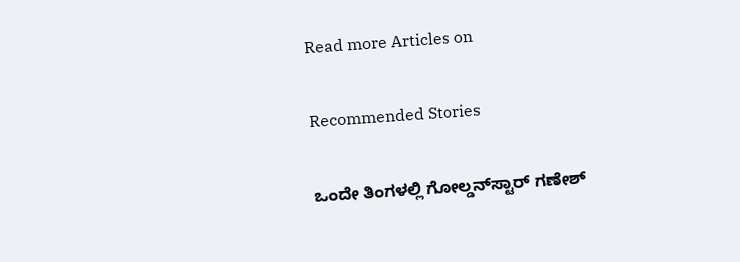Read more Articles on

Recommended Stories

ಒಂದೇ ತಿಂಗಳಲ್ಲಿ ಗೋಲ್ಡನ್‌ಸ್ಟಾರ್‌ ಗಣೇಶ್‌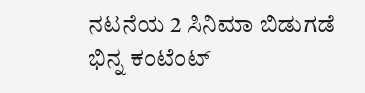ನಟನೆಯ 2 ಸಿನಿಮಾ ಬಿಡುಗಡೆ
ಭಿನ್ನ ಕಂಟೆಂಟ್‌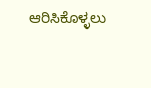ಆರಿಸಿಕೊಳ್ಳಲು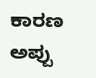ಕಾರಣ ಅಪ್ಪು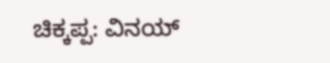ಚಿಕ್ಕಪ್ಪ: ವಿನಯ್‌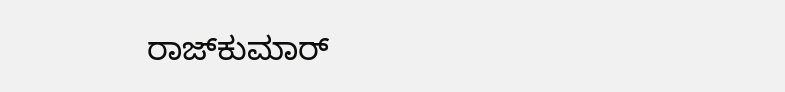ರಾಜ್‌ಕುಮಾರ್‌